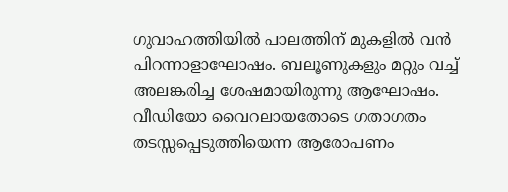ഗുവാഹത്തിയില്‍ പാലത്തിന് മുകളില്‍ വന്‍ പിറന്നാളാഘോഷം. ബലൂണുകളും മറ്റും വച്ച് അലങ്കരിച്ച ശേഷമായിരുന്നു ആഘോഷം. വീഡിയോ വൈറലായതോടെ ഗതാഗതം തടസ്സപ്പെടുത്തിയെന്ന ആരോപണം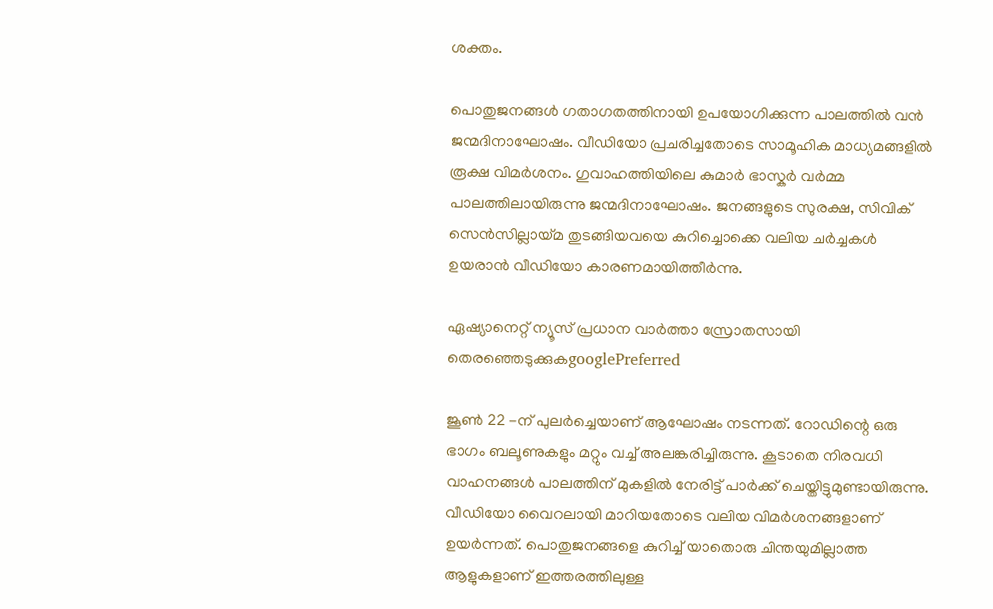ശക്തം.

പൊതുജനങ്ങൾ ഗതാഗതത്തിനായി ഉപയോഗിക്കുന്ന പാലത്തിൽ വൻ ജന്മദിനാഘോഷം. വീഡിയോ പ്രചരിച്ചതോടെ സാമൂഹിക മാധ്യമങ്ങളിൽ രൂക്ഷ വിമർശനം. ഗുവാഹത്തിയിലെ കുമാർ ഭാസ്കർ വർമ്മ പാലത്തിലായിരുന്നു ജന്മദിനാഘോഷം. ജനങ്ങളുടെ സുരക്ഷ, സിവിക് സെൻസില്ലായ്മ തുടങ്ങിയവയെ കുറിച്ചൊക്കെ വലിയ ചർച്ചകൾ ഉയരാൻ വീഡിയോ കാരണമായിത്തീർന്നു.

ഏഷ്യാനെറ്റ് ന്യൂസ് പ്രധാന വാർത്താ സ്രോതസായി തെരഞ്ഞെടുക്കുകgooglePreferred

ജൂൺ 22 -ന് പുലർച്ചെയാണ് ആഘോഷം നടന്നത്. റോഡിന്റെ ഒരു ഭാഗം ബലൂണുകളും മറ്റും വച്ച് അലങ്കരിച്ചിരുന്നു. കൂടാതെ നിരവധി വാഹനങ്ങൾ പാലത്തിന് മുകളിൽ നേരിട്ട് പാർക്ക് ചെയ്തിട്ടുമുണ്ടായിരുന്നു. വീഡിയോ വൈറലായി മാറിയതോടെ വലിയ വിമർശനങ്ങളാണ് ഉയർന്നത്. പൊതുജനങ്ങളെ കുറിച്ച് യാതൊരു ചിന്തയുമില്ലാത്ത ആളുകളാണ് ഇത്തരത്തിലുള്ള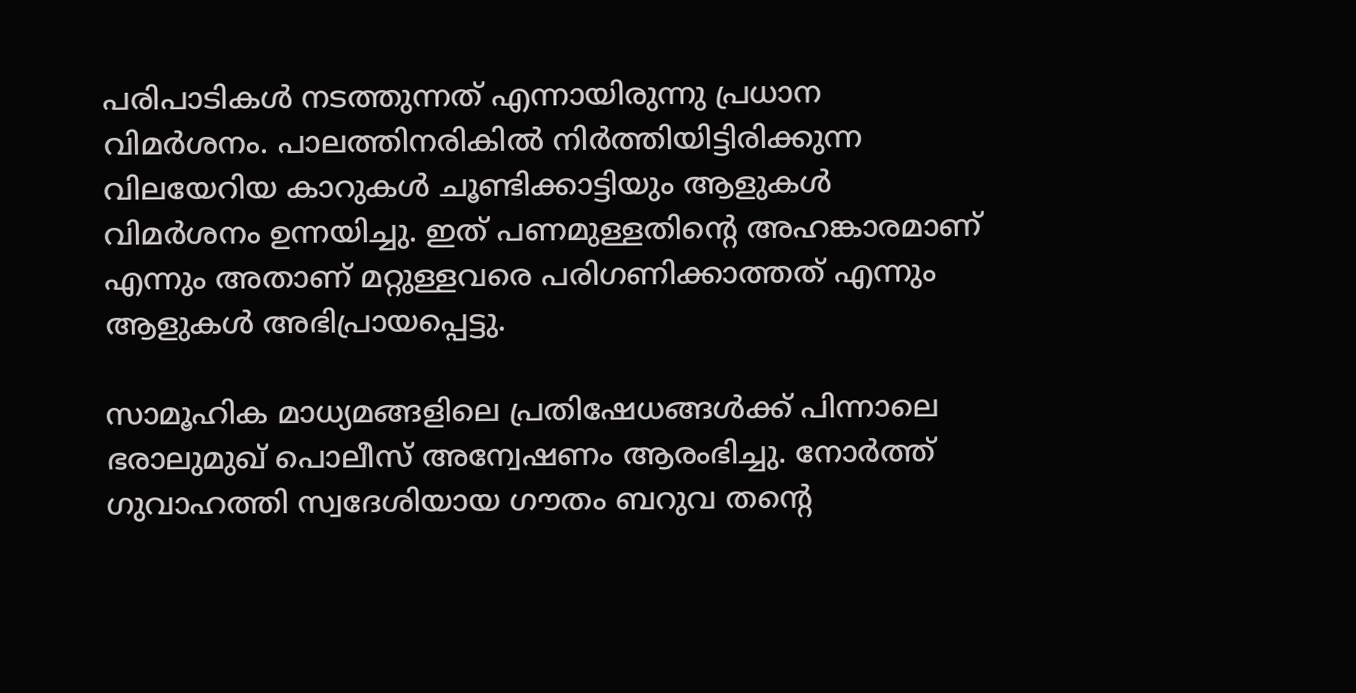പരിപാടികൾ നടത്തുന്നത് എന്നായിരുന്നു പ്രധാന വിമർശനം. പാലത്തിനരികിൽ നിർത്തിയിട്ടിരിക്കുന്ന വിലയേറിയ കാറുകൾ ചൂണ്ടിക്കാട്ടിയും ആളുകൾ വിമർശനം ഉന്നയിച്ചു. ഇത് പണമുള്ളതിന്റെ അഹങ്കാരമാണ് എന്നും അതാണ് മറ്റുള്ളവരെ പരിഗണിക്കാത്തത് എന്നും ആളുകൾ അഭിപ്രായപ്പെട്ടു.

സാമൂഹിക മാധ്യമങ്ങളിലെ പ്രതിഷേധങ്ങൾക്ക് പിന്നാലെ ഭരാലുമുഖ് പൊലീസ് അന്വേഷണം ആരംഭിച്ചു. നോർത്ത് ഗുവാഹത്തി സ്വദേശിയായ ഗൗതം ബറുവ തന്റെ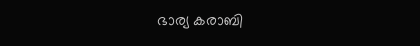ഭാര്യ കരാബി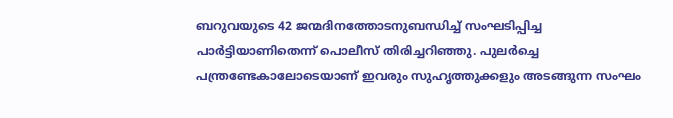ബറുവയുടെ 42 ജന്മദിനത്തോടനുബന്ധിച്ച് സംഘടിപ്പിച്ച പാർട്ടിയാണിതെന്ന് പൊലീസ് തിരിച്ചറിഞ്ഞു. പുലർച്ചെ പന്ത്രണ്ടേകാലോടെയാണ് ഇവരും സുഹൃത്തുക്കളും അടങ്ങുന്ന സംഘം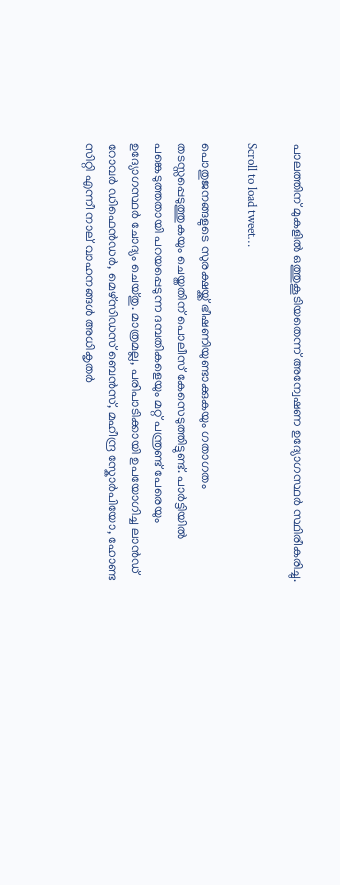പാലത്തിന് മുകളിൽ ഒത്തുകൂടിയതെന്ന് അന്വേഷണ ഉദ്യോഗസ്ഥർ സ്ഥിരീകരിച്ചു.

Scroll to load tweet…

പൊതുജനങ്ങളുടെ സുരക്ഷയ്ക്ക് ഭീഷണിയുണ്ടാക്കുകയും ഗതാഗതം തടസ്സപ്പെടുത്തുകയും ചെയ്തതിന് പൊലീസ് കേസെടുത്തിട്ടുണ്ട്. പാർട്ടിയിൽ പങ്കെടുത്തതായി പറയപ്പെടുന്ന ദമ്പതികളെയും മറ്റ് പന്ത്രണ്ട് പേരെയും ഉദ്യോഗസ്ഥർ ചോദ്യം ചെയ്തു. മാത്രമല്ല, പരിപാടിക്കായി ഉപയോഗിച്ച ലാൻഡ് റോവർ ഡിഫെൻഡർ, മെഴ്‌സിഡസ് ബെൻസ്, മഹീന്ദ്ര സ്കോർപിയോ, ഹോണ്ട സിറ്റി എന്നീ നാല് വാഹനങ്ങൾ അധികൃതർ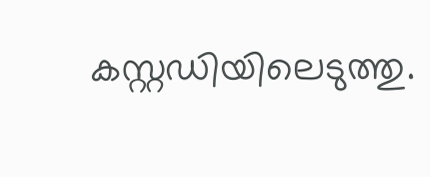കസ്റ്റഡിയിലെടുത്തു.